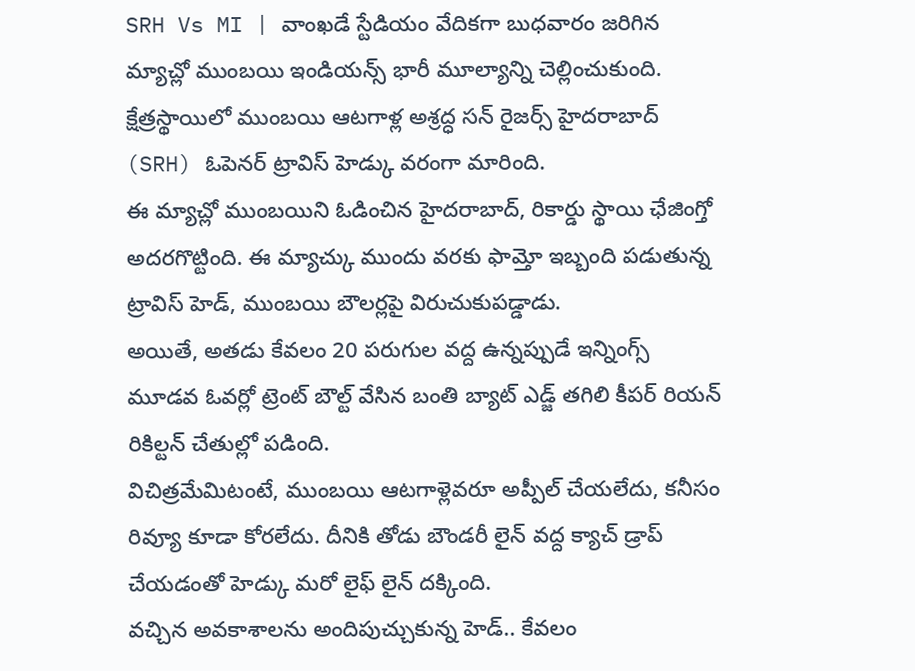SRH Vs MI | వాంఖడే స్టేడియం వేదికగా బుధవారం జరిగిన మ్యాచ్లో ముంబయి ఇండియన్స్ భారీ మూల్యాన్ని చెల్లించుకుంది.
క్షేత్రస్థాయిలో ముంబయి ఆటగాళ్ల అశ్రద్ధ సన్ రైజర్స్ హైదరాబాద్ (SRH) ఓపెనర్ ట్రావిస్ హెడ్కు వరంగా మారింది.
ఈ మ్యాచ్లో ముంబయిని ఓడించిన హైదరాబాద్, రికార్డు స్థాయి ఛేజింగ్తో అదరగొట్టింది. ఈ మ్యాచ్కు ముందు వరకు ఫామ్తో ఇబ్బంది పడుతున్న ట్రావిస్ హెడ్, ముంబయి బౌలర్లపై విరుచుకుపడ్డాడు.
అయితే, అతడు కేవలం 20 పరుగుల వద్ద ఉన్నప్పుడే ఇన్నింగ్స్ మూడవ ఓవర్లో ట్రెంట్ బౌల్ట్ వేసిన బంతి బ్యాట్ ఎడ్జ్ తగిలి కీపర్ రియన్ రికిల్టన్ చేతుల్లో పడింది.
విచిత్రమేమిటంటే, ముంబయి ఆటగాళ్లెవరూ అప్పీల్ చేయలేదు, కనీసం రివ్యూ కూడా కోరలేదు. దీనికి తోడు బౌండరీ లైన్ వద్ద క్యాచ్ డ్రాప్ చేయడంతో హెడ్కు మరో లైఫ్ లైన్ దక్కింది.
వచ్చిన అవకాశాలను అందిపుచ్చుకున్న హెడ్.. కేవలం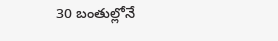30 బంతుల్లోనే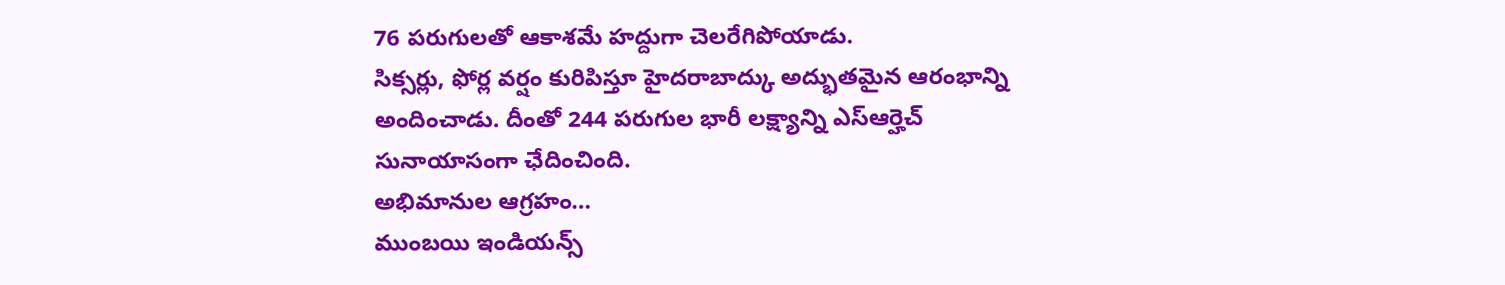76 పరుగులతో ఆకాశమే హద్దుగా చెలరేగిపోయాడు.
సిక్సర్లు, ఫోర్ల వర్షం కురిపిస్తూ హైదరాబాద్కు అద్భుతమైన ఆరంభాన్ని అందించాడు. దీంతో 244 పరుగుల భారీ లక్ష్యాన్ని ఎస్ఆర్హెచ్ సునాయాసంగా ఛేదించింది.
అభిమానుల ఆగ్రహం…
ముంబయి ఇండియన్స్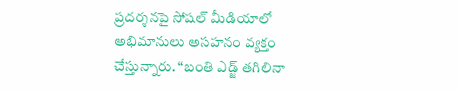ప్రదర్శనపై సోషల్ మీడియాలో అభిమానులు అసహనం వ్యక్తం చేస్తున్నారు. “బంతి ఎడ్జ్ తగిలినా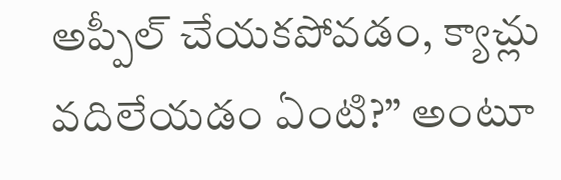అప్పీల్ చేయకపోవడం, క్యాచ్లు వదిలేయడం ఏంటి?” అంటూ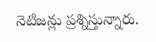నెటిజన్లు ప్రశ్నిస్తున్నారు.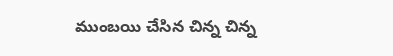ముంబయి చేసిన చిన్న చిన్న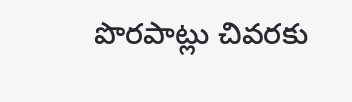పొరపాట్లు చివరకు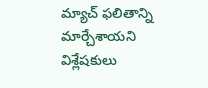మ్యాచ్ ఫలితాన్ని మార్చేశాయని విశ్లేషకులు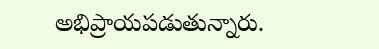అభిప్రాయపడుతున్నారు.